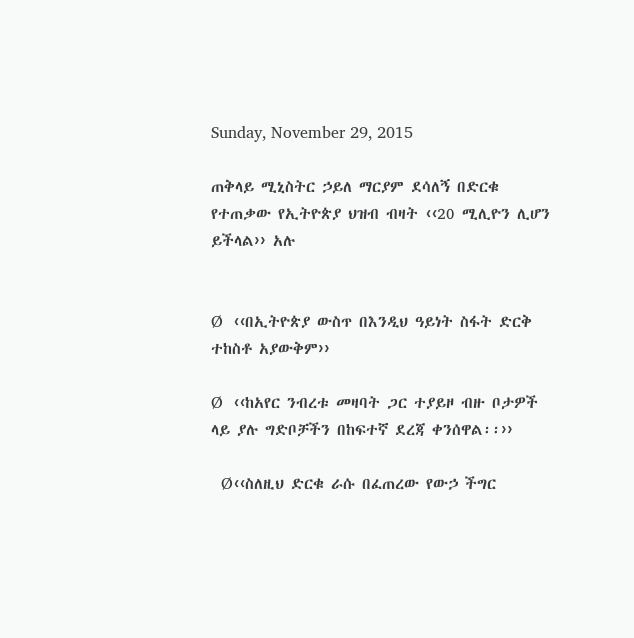Sunday, November 29, 2015

ጠቅላይ ሚኒስትር ኃይለ ማርያም ደሳለኝ በድርቁ የተጠቃው የኢትዮጵያ ህዝብ ብዛት ‹‹20 ሚሊዮን ሊሆን ይችላል›› አሉ


Ø  ‹‹በኢትዮጵያ ውስጥ በእንዲህ ዓይነት ስፋት ድርቅ ተከስቶ አያውቅም››

Ø  ‹‹ከአየር ንብረቱ መዛባት ጋር ተያይዞ ብዙ ቦታዎች ላይ ያሉ ግድቦቻችን በከፍተኛ ደረጃ ቀንሰዋል፡፡››

  Ø‹‹ስለዚህ ድርቁ ራሱ በፈጠረው የውኃ ችግር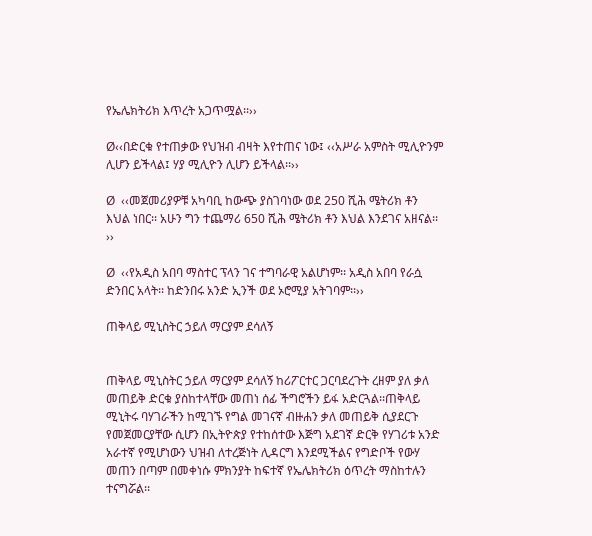የኤሌክትሪክ እጥረት አጋጥሟል፡፡››

Ø‹‹በድርቁ የተጠቃው የህዝብ ብዛት እየተጠና ነው፤ ‹‹አሥራ አምስት ሚሊዮንም ሊሆን ይችላል፤ ሃያ ሚሊዮን ሊሆን ይችላል፡፡››

Ø  ‹‹መጀመሪያዎቹ አካባቢ ከውጭ ያስገባነው ወደ 250 ሺሕ ሜትሪክ ቶን እህል ነበር፡፡ አሁን ግን ተጨማሪ 650 ሺሕ ሜትሪክ ቶን እህል እንደገና አዘናል፡፡››

Ø  ‹‹የአዲስ አበባ ማስተር ፕላን ገና ተግባራዊ አልሆነም፡፡ አዲስ አበባ የራሷ ድንበር አላት፡፡ ከድንበሩ አንድ ኢንች ወደ ኦሮሚያ አትገባም፡፡››

ጠቅላይ ሚኒስትር ኃይለ ማርያም ደሳለኝ


ጠቅላይ ሚኒስትር ኃይለ ማርያም ደሳለኝ ከሪፖርተር ጋርባደረጉት ረዘም ያለ ቃለ መጠይቅ ድርቁ ያስከተላቸው መጠነ ሰፊ ችግሮችን ይፋ አድርጓል፡፡ጠቅላይ ሚኒትሩ ባሃገራችን ከሚገኙ የግል መገናኛ ብዙሐን ቃለ መጠይቅ ሲያደርጉ የመጀመርያቸው ሲሆን በኢትዮጵያ የተከሰተው እጅግ አደገኛ ድርቅ የሃገሪቱ አንድ አራተኛ የሚሆነውን ህዝብ ለተረጅነት ሊዳርግ እንደሚችልና የግድቦች የውሃ መጠን በጣም በመቀነሱ ምክንያት ከፍተኛ የኤሌክትሪክ ዕጥረት ማስከተሉን ተናግሯል፡፡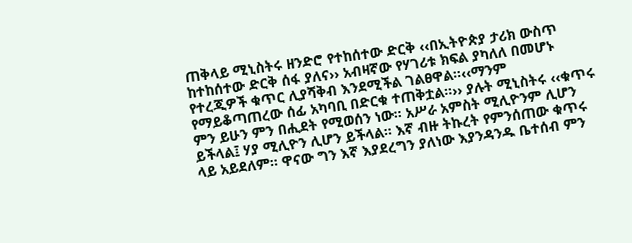ጠቅላይ ሚኒስትሩ ዘንድሮ የተከሰተው ድርቅ ‹‹በኢትዮጵያ ታሪክ ውስጥ ከተከሰተው ድርቅ ሰፋ ያለና›› አብዛኛው የሃገሪቱ ክፍል ያካለለ በመሆኑ የተረጂዎች ቁጥር ሊያሻቅብ እንደሚችል ገልፀዋል፡፡‹‹ማንም የማይቆጣጠረው ሰፊ አካባቢ በድርቁ ተጠቅቷል፡፡›› ያሉት ሚኒስትሩ ‹‹ቁጥሩ ምን ይሁን ምን በሒደት የሚወሰን ነው፡፡ አሥራ አምስት ሚሊዮንም ሊሆን ይችላል፤ ሃያ ሚሊዮን ሊሆን ይችላል፡፡ እኛ ብዙ ትኩረት የምንሰጠው ቁጥሩ ላይ አይደለም፡፡ ዋናው ግን እኛ እያደረግን ያለነው እያንዳንዱ ቤተሰብ ምን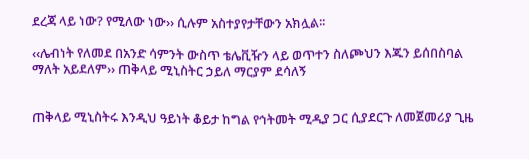ደረጃ ላይ ነው? የሚለው ነው›› ሲሉም አስተያየታቸውን አክሏል፡፡

‹‹ሌብነት የለመደ በአንድ ሳምንት ውስጥ ቴሌቪዥን ላይ ወጥተን ስለጮህን እጁን ይሰበስባል ማለት አይደለም›› ጠቅላይ ሚኒስትር ኃይለ ማርያም ደሳለኝ


ጠቅላይ ሚኒስትሩ እንዲህ ዓይነት ቆይታ ከግል የኅትመት ሚዲያ ጋር ሲያደርጉ ለመጀመሪያ ጊዜ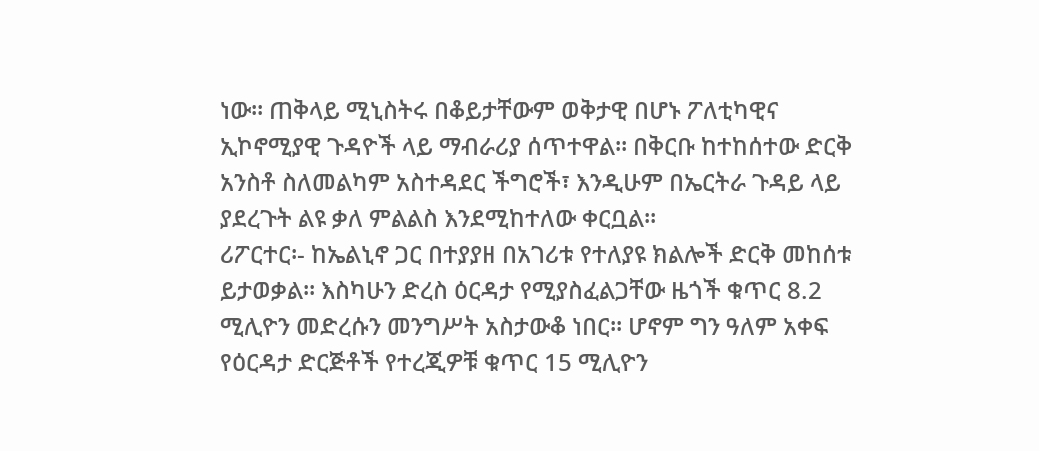ነው፡፡ ጠቅላይ ሚኒስትሩ በቆይታቸውም ወቅታዊ በሆኑ ፖለቲካዊና ኢኮኖሚያዊ ጉዳዮች ላይ ማብራሪያ ሰጥተዋል፡፡ በቅርቡ ከተከሰተው ድርቅ አንስቶ ስለመልካም አስተዳደር ችግሮች፣ እንዲሁም በኤርትራ ጉዳይ ላይ ያደረጉት ልዩ ቃለ ምልልስ እንደሚከተለው ቀርቧል፡፡
ሪፖርተር፡- ከኤልኒኖ ጋር በተያያዘ በአገሪቱ የተለያዩ ክልሎች ድርቅ መከሰቱ ይታወቃል፡፡ እስካሁን ድረስ ዕርዳታ የሚያስፈልጋቸው ዜጎች ቁጥር 8.2 ሚሊዮን መድረሱን መንግሥት አስታውቆ ነበር፡፡ ሆኖም ግን ዓለም አቀፍ የዕርዳታ ድርጅቶች የተረጂዎቹ ቁጥር 15 ሚሊዮን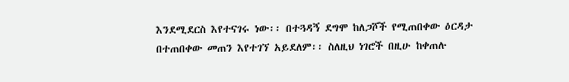እንደሚደርስ እየተናገሩ ነው፡፡ በተጓዳኝ ደግሞ ከለጋሾች የሚጠበቀው ዕርዳታ በተጠበቀው መጠን እየተገኘ አይደለም፡፡ ስለዚህ ነገሮች በዚሁ ከቀጠሉ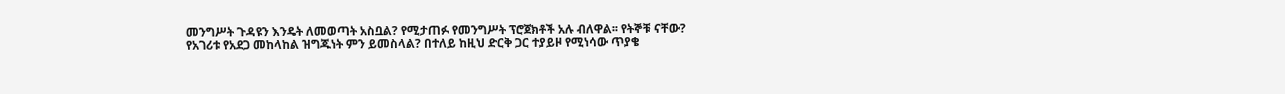መንግሥት ጉዳዩን እንዴት ለመወጣት አስቧል? የሚታጠፉ የመንግሥት ፕሮጀክቶች አሉ ብለዋል፡፡ የትኞቹ ናቸው? የአገሪቱ የአደጋ መከላከል ዝግጁነት ምን ይመስላል? በተለይ ከዚህ ድርቅ ጋር ተያይዞ የሚነሳው ጥያቄ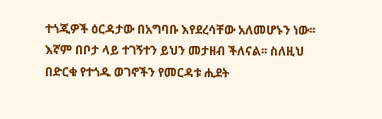ተጎጂዎች ዕርዳታው በአግባቡ እየደረሳቸው አለመሆኑን ነው፡፡ እኛም በቦታ ላይ ተገኝተን ይህን መታዘብ ችለናል፡፡ ስለዚህ በድርቁ የተጎዱ ወገኖችን የመርዳቱ ሒደት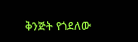ቅንጅት የጎደለው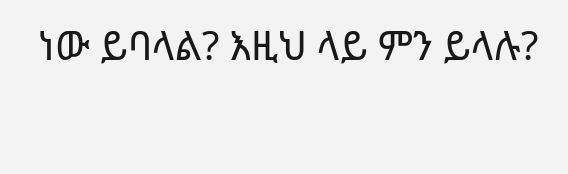ነው ይባላል? እዚህ ላይ ምን ይላሉ?